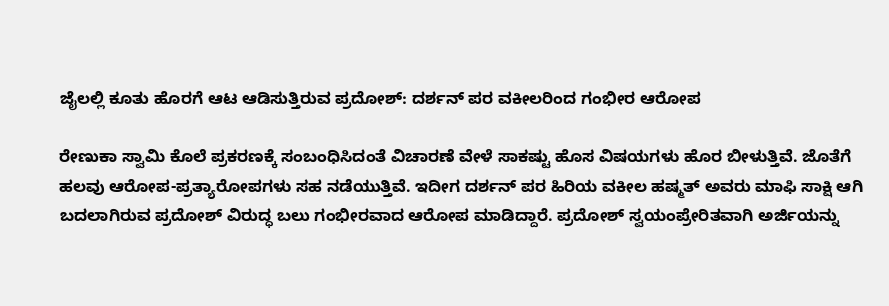ಜೈಲಲ್ಲಿ ಕೂತು ಹೊರಗೆ ಆಟ ಆಡಿಸುತ್ತಿರುವ ಪ್ರದೋಶ್: ದರ್ಶನ್ ಪರ ವಕೀಲರಿಂದ ಗಂಭೀರ ಆರೋಪ

ರೇಣುಕಾ ಸ್ವಾಮಿ ಕೊಲೆ ಪ್ರಕರಣಕ್ಕೆ ಸಂಬಂಧಿಸಿದಂತೆ ವಿಚಾರಣೆ ವೇಳೆ ಸಾಕಷ್ಟು ಹೊಸ ವಿಷಯಗಳು ಹೊರ ಬೀಳುತ್ತಿವೆ. ಜೊತೆಗೆ ಹಲವು ಆರೋಪ-ಪ್ರತ್ಯಾರೋಪಗಳು ಸಹ ನಡೆಯುತ್ತಿವೆ. ಇದೀಗ ದರ್ಶನ್ ಪರ ಹಿರಿಯ ವಕೀಲ ಹಷ್ಮತ್ ಅವರು ಮಾಫಿ ಸಾಕ್ಷಿ ಆಗಿ ಬದಲಾಗಿರುವ ಪ್ರದೋಶ್ ವಿರುದ್ಧ ಬಲು ಗಂಭೀರವಾದ ಆರೋಪ ಮಾಡಿದ್ದಾರೆ. ಪ್ರದೋಶ್ ಸ್ವಯಂಪ್ರೇರಿತವಾಗಿ ಅರ್ಜಿಯನ್ನು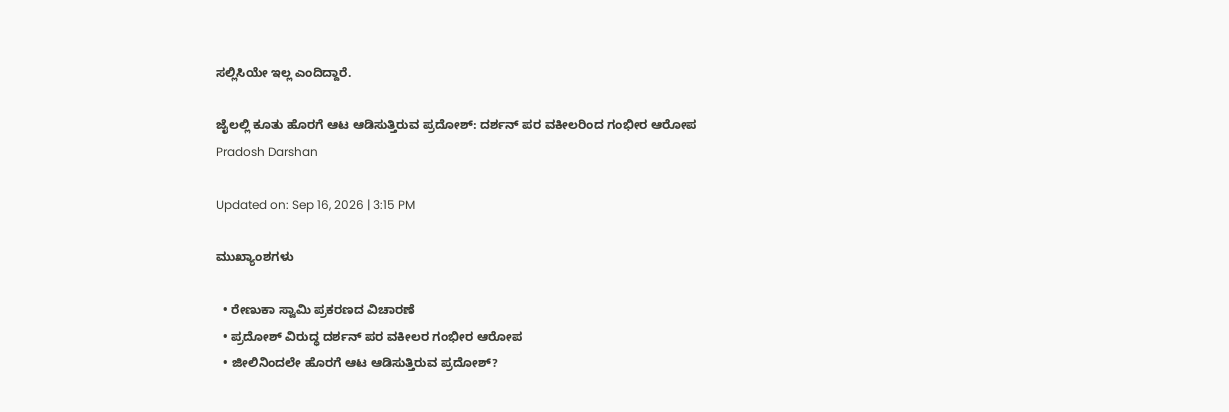ಸಲ್ಲಿಸಿಯೇ ಇಲ್ಲ ಎಂದಿದ್ದಾರೆ.

ಜೈಲಲ್ಲಿ ಕೂತು ಹೊರಗೆ ಆಟ ಆಡಿಸುತ್ತಿರುವ ಪ್ರದೋಶ್: ದರ್ಶನ್ ಪರ ವಕೀಲರಿಂದ ಗಂಭೀರ ಆರೋಪ
Pradosh Darshan

Updated on: Sep 16, 2026 | 3:15 PM

ಮುಖ್ಯಾಂಶಗಳು

  • ರೇಣುಕಾ ಸ್ವಾಮಿ ಪ್ರಕರಣದ ವಿಚಾರಣೆ
  • ಪ್ರದೋಶ್ ವಿರುದ್ಧ ದರ್ಶನ್ ಪರ ವಕೀಲರ ಗಂಭೀರ ಆರೋಪ
  • ಜೀಲಿನಿಂದಲೇ ಹೊರಗೆ ಆಟ ಆಡಿಸುತ್ತಿರುವ ಪ್ರದೋಶ್?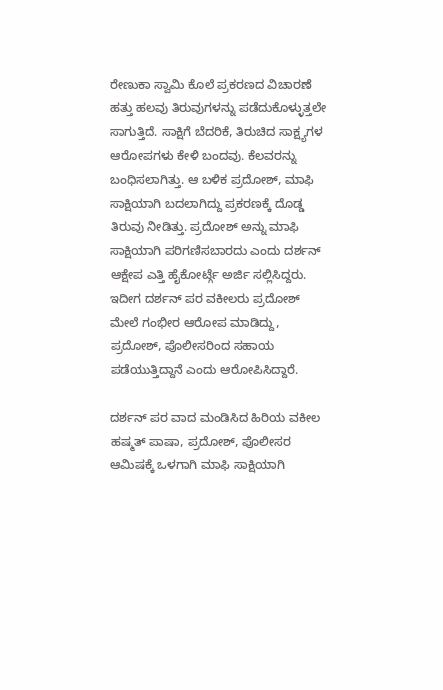ರೇಣುಕಾ ಸ್ವಾಮಿ ಕೊಲೆ ಪ್ರಕರಣದ ವಿಚಾರಣೆ ಹತ್ತು ಹಲವು ತಿರುವುಗಳನ್ನು ಪಡೆದುಕೊಳ್ಳುತ್ತಲೇ ಸಾಗುತ್ತಿದೆ. ಸಾಕ್ಷಿಗೆ ಬೆದರಿಕೆ, ತಿರುಚಿದ ಸಾಕ್ಷ್ಯಗಳ ಆರೋಪಗಳು ಕೇಳಿ ಬಂದವು. ಕೆಲವರನ್ನು ಬಂಧಿಸಲಾಗಿತ್ತು. ಆ ಬಳಿಕ ಪ್ರದೋಶ್, ಮಾಫಿ ಸಾಕ್ಷಿಯಾಗಿ ಬದಲಾಗಿದ್ದು ಪ್ರಕರಣಕ್ಕೆ ದೊಡ್ಡ ತಿರುವು ನೀಡಿತ್ತು. ಪ್ರದೋಶ್ ಅನ್ನು ಮಾಫಿ ಸಾಕ್ಷಿಯಾಗಿ ಪರಿಗಣಿಸಬಾರದು ಎಂದು ದರ್ಶನ್ ಆಕ್ಷೇಪ ಎತ್ತಿ ಹೈಕೋರ್ಟ್ಗೆ ಅರ್ಜಿ ಸಲ್ಲಿಸಿದ್ದರು. ಇದೀಗ ದರ್ಶನ್ ಪರ ವಕೀಲರು ಪ್ರದೋಶ್ ಮೇಲೆ ಗಂಭೀರ ಆರೋಪ ಮಾಡಿದ್ದು, ಪ್ರದೋಶ್, ಪೊಲೀಸರಿಂದ ಸಹಾಯ ಪಡೆಯುತ್ತಿದ್ದಾನೆ ಎಂದು ಆರೋಪಿಸಿದ್ದಾರೆ.

ದರ್ಶನ್ ಪರ ವಾದ ಮಂಡಿಸಿದ ಹಿರಿಯ ವಕೀಲ ಹಷ್ಮತ್ ಪಾಷಾ, ಪ್ರದೋಶ್, ಪೊಲೀಸರ ಆಮಿಷಕ್ಕೆ ಒಳಗಾಗಿ ಮಾಫಿ ಸಾಕ್ಷಿಯಾಗಿ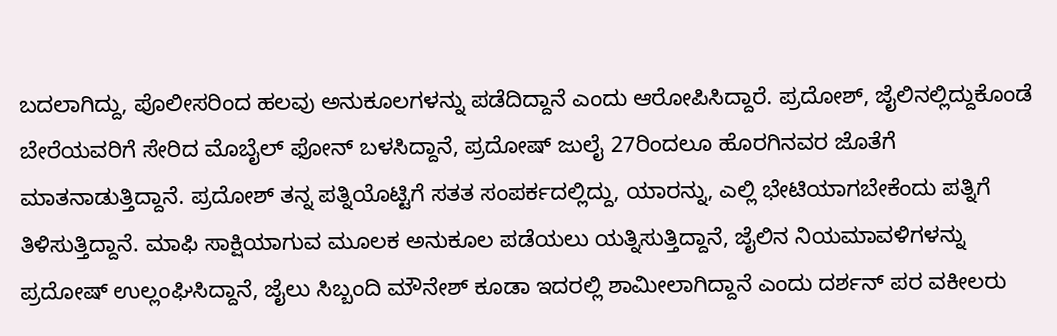ಬದಲಾಗಿದ್ದು, ಪೊಲೀಸರಿಂದ ಹಲವು ಅನುಕೂಲಗಳನ್ನು ಪಡೆದಿದ್ದಾನೆ ಎಂದು ಆರೋಪಿಸಿದ್ದಾರೆ. ಪ್ರದೋಶ್, ಜೈಲಿನಲ್ಲಿದ್ದುಕೊಂಡೆ ಬೇರೆಯವರಿಗೆ ಸೇರಿದ ಮೊಬೈಲ್ ಫೋನ್ ಬಳಸಿದ್ದಾನೆ, ಪ್ರದೋಷ್ ಜುಲೈ 27ರಿಂದಲೂ ಹೊರಗಿನವರ ಜೊತೆಗೆ ಮಾತನಾಡುತ್ತಿದ್ದಾನೆ. ಪ್ರದೋಶ್ ತನ್ನ ಪತ್ನಿಯೊಟ್ಟಿಗೆ ಸತತ ಸಂಪರ್ಕದಲ್ಲಿದ್ದು, ಯಾರನ್ನು, ಎಲ್ಲಿ ಭೇಟಿಯಾಗಬೇಕೆಂದು ಪತ್ನಿಗೆ ತಿಳಿಸುತ್ತಿದ್ದಾನೆ. ಮಾಫಿ ಸಾಕ್ಷಿಯಾಗುವ ಮೂಲಕ ಅನುಕೂಲ ಪಡೆಯಲು ಯತ್ನಿಸುತ್ತಿದ್ದಾನೆ, ಜೈಲಿನ ನಿಯಮಾವಳಿಗಳನ್ನು ಪ್ರದೋಷ್ ಉಲ್ಲಂಘಿಸಿದ್ದಾನೆ, ಜೈಲು ಸಿಬ್ಬಂದಿ ಮೌನೇಶ್ ಕೂಡಾ ಇದರಲ್ಲಿ ಶಾಮೀಲಾಗಿದ್ದಾನೆ ಎಂದು ದರ್ಶನ್ ಪರ ವಕೀಲರು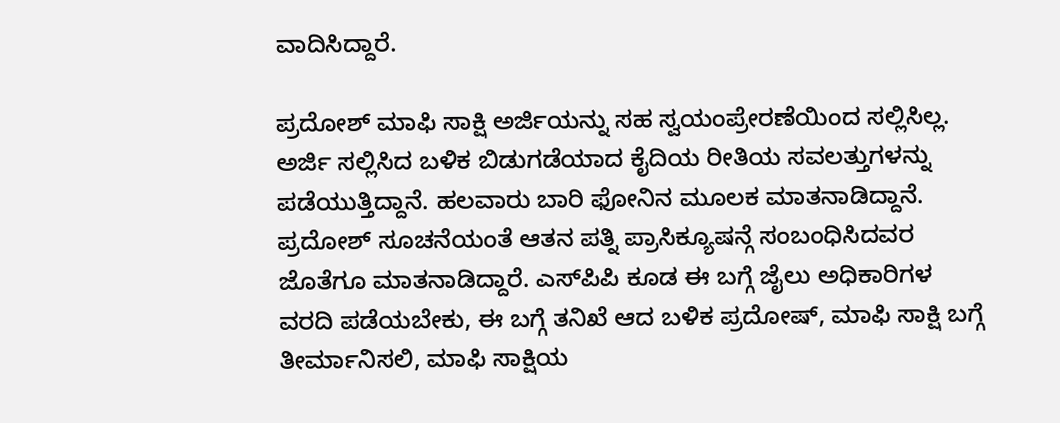ವಾದಿಸಿದ್ದಾರೆ.

ಪ್ರದೋಶ್ ಮಾಫಿ ಸಾಕ್ಷಿ ಅರ್ಜಿಯನ್ನು ಸಹ ಸ್ವಯಂಪ್ರೇರಣೆಯಿಂದ ಸಲ್ಲಿಸಿಲ್ಲ. ಅರ್ಜಿ ಸಲ್ಲಿಸಿದ ಬಳಿಕ ಬಿಡುಗಡೆಯಾದ ಕೈದಿಯ ರೀತಿಯ ಸವಲತ್ತುಗಳನ್ನು ಪಡೆಯುತ್ತಿದ್ದಾನೆ. ಹಲವಾರು ಬಾರಿ ಫೋನಿನ ಮೂಲಕ ಮಾತನಾಡಿದ್ದಾನೆ. ಪ್ರದೋಶ್ ಸೂಚನೆಯಂತೆ ಆತನ ಪತ್ನಿ ಪ್ರಾಸಿಕ್ಯೂಷನ್ಗೆ ಸಂಬಂಧಿಸಿದವರ ಜೊತೆಗೂ ಮಾತನಾಡಿದ್ದಾರೆ. ಎಸ್‌ಪಿಪಿ ಕೂಡ ಈ ಬಗ್ಗೆ ಜೈಲು ಅಧಿಕಾರಿಗಳ ವರದಿ ಪಡೆಯಬೇಕು, ಈ ಬಗ್ಗೆ ತನಿಖೆ ಆದ ಬಳಿಕ ಪ್ರದೋಷ್, ಮಾಫಿ ಸಾಕ್ಷಿ ಬಗ್ಗೆ ತೀರ್ಮಾನಿಸಲಿ, ಮಾಫಿ ಸಾಕ್ಷಿಯ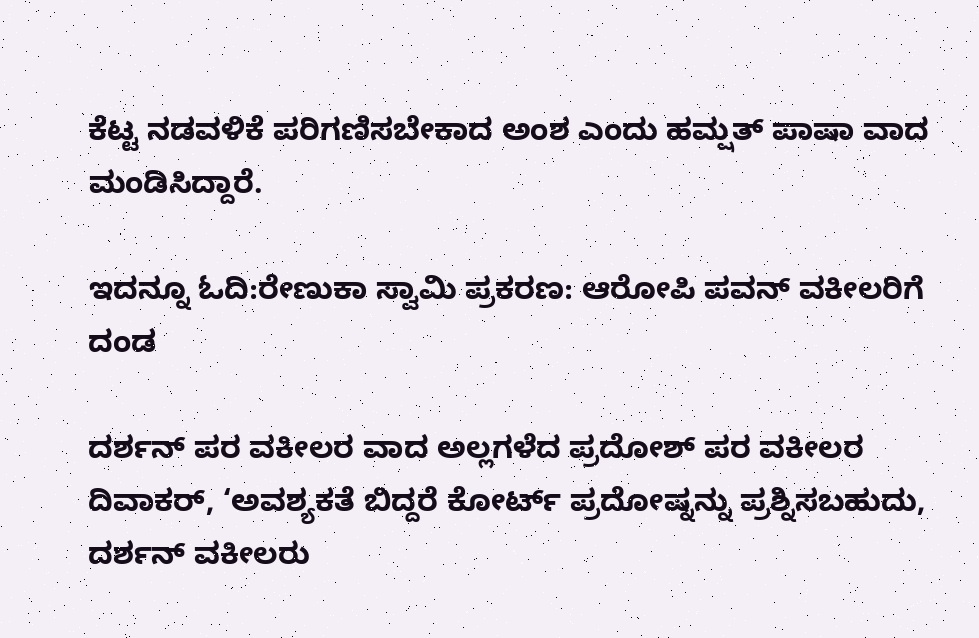ಕೆಟ್ಟ ನಡವಳಿಕೆ ಪರಿಗಣಿಸಬೇಕಾದ ಅಂಶ ಎಂದು ಹಮ್ಷತ್ ಪಾಷಾ ವಾದ ಮಂಡಿಸಿದ್ದಾರೆ.

ಇದನ್ನೂ ಓದಿ:ರೇಣುಕಾ ಸ್ವಾಮಿ ಪ್ರಕರಣ: ಆರೋಪಿ ಪವನ್ ವಕೀಲರಿಗೆ ದಂಡ

ದರ್ಶನ್ ಪರ ವಕೀಲರ ವಾದ ಅಲ್ಲಗಳೆದ ಪ್ರದೋಶ್ ಪರ ವಕೀಲರ ದಿವಾಕರ್, ‘ಅವಶ್ಯಕತೆ ಬಿದ್ದರೆ ಕೋರ್ಟ್ ಪ್ರದೋಷ್ನನ್ನು ಪ್ರಶ್ನಿಸಬಹುದು, ದರ್ಶನ್ ವಕೀಲರು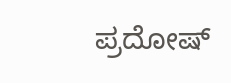ಪ್ರದೋಷ್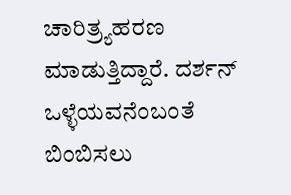ಚಾರಿತ್ರ್ಯಹರಣ ಮಾಡುತ್ತಿದ್ದಾರೆ. ದರ್ಶನ್ ಒಳ್ಳೆಯವನೆಂಬಂತೆ ಬಿಂಬಿಸಲು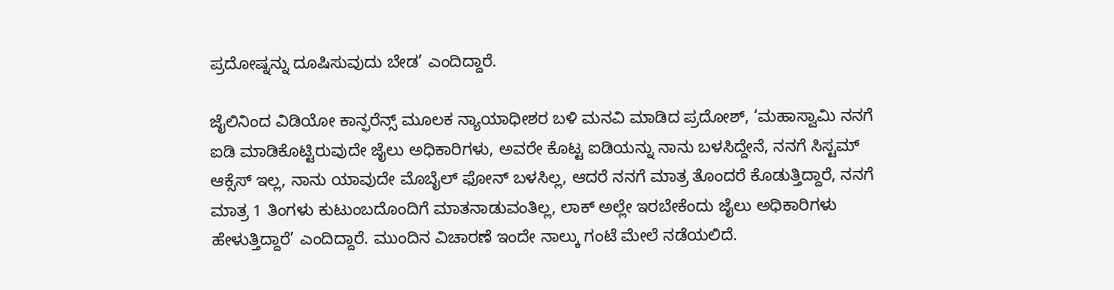ಪ್ರದೋಷ್ನನ್ನು ದೂಷಿಸುವುದು ಬೇಡ’ ಎಂದಿದ್ದಾರೆ.

ಜೈಲಿನಿಂದ ವಿಡಿಯೋ ಕಾನ್ಫರೆನ್ಸ್ ಮೂಲಕ ನ್ಯಾಯಾಧೀಶರ ಬಳಿ ಮನವಿ ಮಾಡಿದ ಪ್ರದೋಶ್, ‘ಮಹಾಸ್ವಾಮಿ ನನಗೆ ಐಡಿ ಮಾಡಿಕೊಟ್ಟಿರುವುದೇ ಜೈಲು ಅಧಿಕಾರಿಗಳು, ಅವರೇ ಕೊಟ್ಟ ಐಡಿಯನ್ನು ನಾನು ಬಳಸಿದ್ದೇನೆ, ನನಗೆ ಸಿಸ್ಟಮ್ ಆಕ್ಸೆಸ್ ಇಲ್ಲ, ನಾನು ಯಾವುದೇ ಮೊಬೈಲ್ ಫೋನ್ ಬಳಸಿಲ್ಲ, ಆದರೆ ನನಗೆ ಮಾತ್ರ ತೊಂದರೆ ಕೊಡುತ್ತಿದ್ದಾರೆ, ನನಗೆ ಮಾತ್ರ 1 ತಿಂಗಳು ಕುಟುಂಬದೊಂದಿಗೆ ಮಾತನಾಡುವಂತಿಲ್ಲ, ಲಾಕ್ ಅಲ್ಲೇ ಇರಬೇಕೆಂದು ಜೈಲು ಅಧಿಕಾರಿಗಳು ಹೇಳುತ್ತಿದ್ದಾರೆ’ ಎಂದಿದ್ದಾರೆ. ಮುಂದಿನ ವಿಚಾರಣೆ ಇಂದೇ ನಾಲ್ಕು ಗಂಟೆ ಮೇಲೆ ನಡೆಯಲಿದೆ.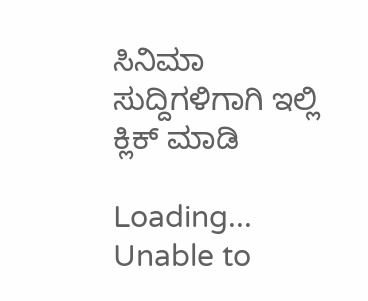ಸಿನಿಮಾ ಸುದ್ದಿಗಳಿಗಾಗಿ ಇಲ್ಲಿ ಕ್ಲಿಕ್ ಮಾಡಿ

Loading...
Unable to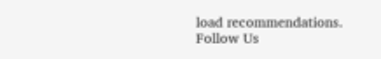load recommendations.
Follow Us